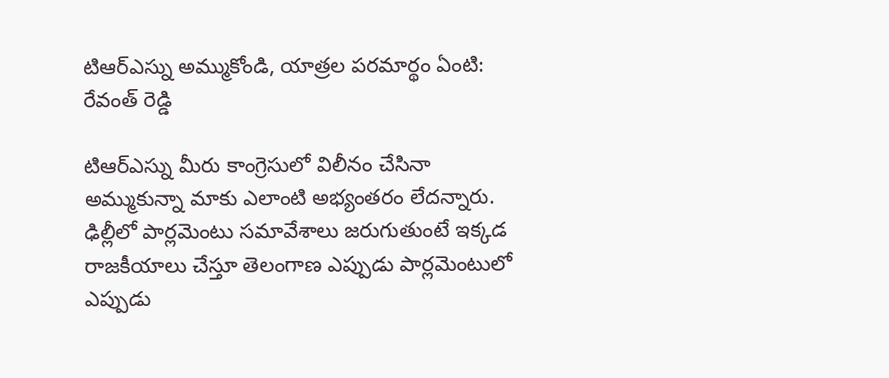టిఆర్ఎస్ను అమ్ముకోండి, యాత్రల పరమార్థం ఏంటి: రేవంత్ రెడ్డి

టిఆర్ఎస్ను మీరు కాంగ్రెసులో విలీనం చేసినా అమ్ముకున్నా మాకు ఎలాంటి అభ్యంతరం లేదన్నారు. ఢిల్లీలో పార్లమెంటు సమావేశాలు జరుగుతుంటే ఇక్కడ రాజకీయాలు చేస్తూ తెలంగాణ ఎప్పుడు పార్లమెంటులో ఎప్పుడు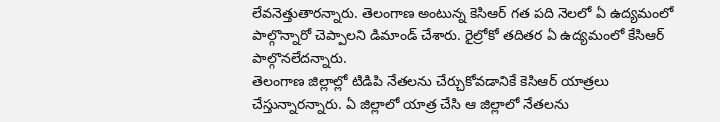లేవనెత్తుతారన్నారు. తెలంగాణ అంటున్న కెసిఆర్ గత పది నెలలో ఏ ఉద్యమంలో పాల్గొన్నారో చెప్పాలని డిమాండ్ చేశారు. రైల్రోకో తదితర ఏ ఉద్యమంలో కేసిఆర్ పాల్గొనలేదన్నారు.
తెలంగాణ జిల్లాల్లో టిడిపి నేతలను చేర్చుకోవడానికే కెసిఆర్ యాత్రలు చేస్తున్నారన్నారు. ఏ జిల్లాలో యాత్ర చేసి ఆ జిల్లాలో నేతలను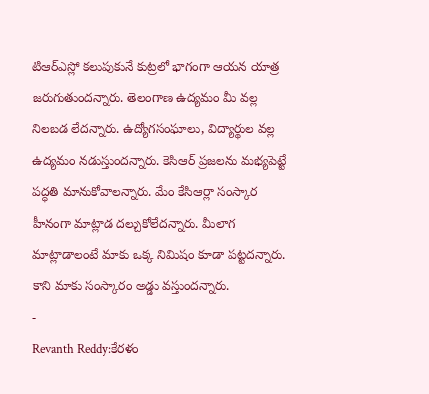టిఆర్ఎస్లో కలుపుకునే కుట్రలో భాగంగా ఆయన యాత్ర జరుగుతుందన్నారు. తెలంగాణ ఉద్యమం మీ వల్ల నిలబడ లేదన్నారు. ఉద్యోగసంఘాలు, విద్యార్థుల వల్ల ఉద్యమం నడుస్తుందన్నారు. కెసిఆర్ ప్రజలను మభ్యపెట్టే పద్ధతి మానుకోవాలన్నారు. మేం కేసిఆర్లా సంస్కార హీనంగా మాట్లాడ దల్చుకోలేదన్నారు. మీలాగ మాట్లాడాలంటే మాకు ఒక్క నిమిషం కూడా పట్టదన్నారు. కాని మాకు సంస్కారం అడ్డు వస్తుందన్నారు.
-
Revanth Reddy:కేరళం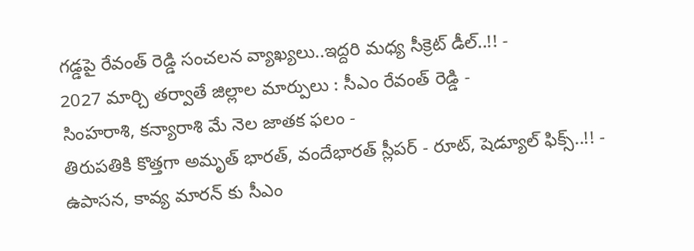గడ్డపై రేవంత్ రెడ్డి సంచలన వ్యాఖ్యలు..ఇద్దరి మధ్య సీక్రెట్ డీల్..!! -
2027 మార్చి తర్వాతే జిల్లాల మార్పులు : సీఎం రేవంత్ రెడ్డి -
సింహరాశి, కన్యారాశి మే నెల జాతక ఫలం -
తిరుపతికి కొత్తగా అమృత్ భారత్, వందేభారత్ స్లీపర్ - రూట్, షెడ్యూల్ ఫిక్స్..!! -
ఉపాసన, కావ్య మారన్ కు సీఎం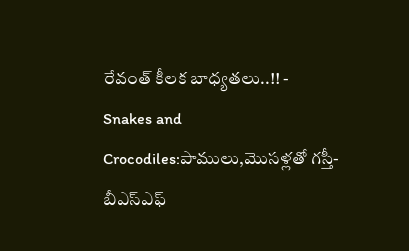రేవంత్ కీలక బాధ్యతలు..!! -
Snakes and Crocodiles:పాములు,మొసళ్లతో గస్తీ-బీఎస్ఎఫ్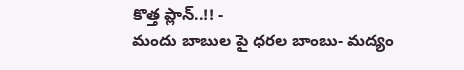కొత్త ప్లాన్..!! -
మందు బాబుల పై ధరల బాంబు- మద్యం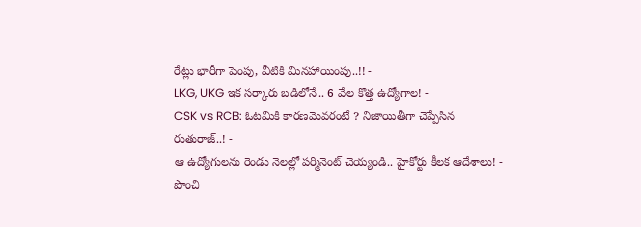రేట్లు భారీగా పెంపు, వీటికి మినహాయింపు..!! -
LKG, UKG ఇక సర్కారు బడిలోనే.. 6 వేల కొత్త ఉద్యోగాల! -
CSK vs RCB: ఓటమికి కారణమెవరంటే ? నిజాయితీగా చెప్పేసిన రుతురాజ్..! -
ఆ ఉద్యోగులను రెండు నెలల్లో పర్మినెంట్ చెయ్యండి.. హైకోర్టు కీలక ఆదేశాలు! -
పొంచి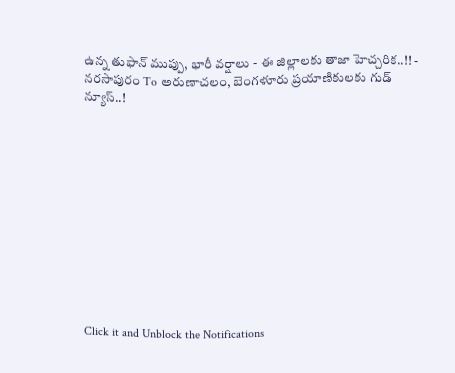ఉన్న తుఫాన్ ముప్పు, భారీ వర్షాలు - ఈ జిల్లాలకు తాజా హెచ్చరిక..!! -
నరసాపురం To అరుణాచలం, బెంగళూరు ప్రయాణికులకు గుడ్ న్యూస్..!












Click it and Unblock the Notifications